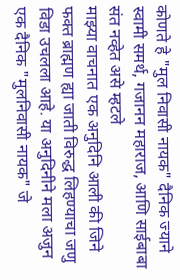कोणते हे "मुल निवासी नायक" दैनिक ज्याने स्वामी समर्थ, गजानन महाराज, आणि साईबाबा संत नव्हेत असे म्हटले
माझ्या वाचनात एक अनुदिनि आली की जिने फक्त ब्राह्मण ह्या जाती विरुद्ध लिहण्याचा जणु विडा उचलला आहे. या अनुदिनीने मला अजुन एक दैनिक "मुलनिवासी नायक" जे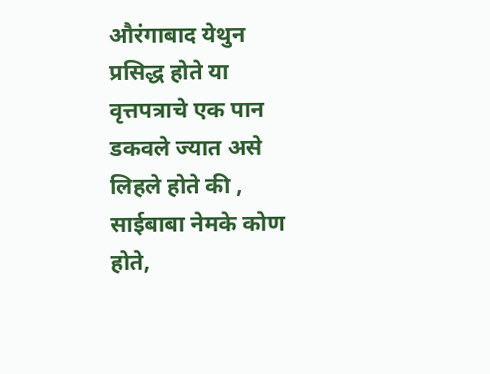औरंगाबाद येथुन प्रसिद्ध होते या वृत्तपत्राचे एक पान डकवले ज्यात असे लिहले होते की , साईबाबा नेमके कोण होते,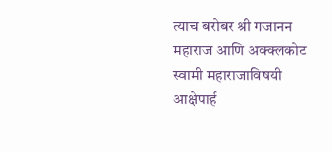त्याच बरोबर श्री गजानन महाराज आणि अक्क्लकोट स्वामी महाराजाविषयी आक्षेपार्ह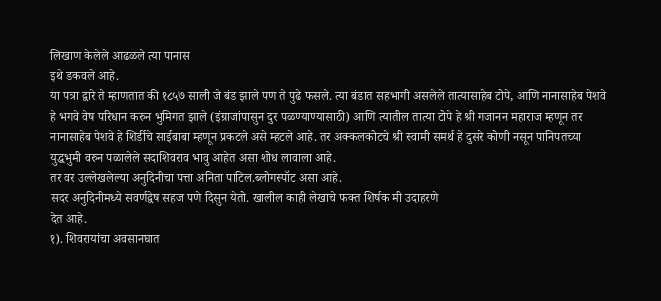लिखाण केलेले आढळले त्या पानास
इथे डकवले आहे.
या पत्रा द्वारे ते म्हाणतात की १८५७ साली जे बंड झाले पण ते पुढे फसले. त्या बंडात सहभागी असलेले तात्यासाहेब टोपे, आणि नानासाहेब पेशवे हे भगवे वेष परिधान करुन भुमिगत झाले (इंग्राजांपासुन दुर पळण्याण्यासाठी) आणि त्यातील तात्या टोपे हे श्री गजानन महाराज म्हणून तर नानासाहेब पेशवे हे शिर्डीचे साईबाबा म्हणून प्रकटले असे म्हटले आहे. तर अक्कलकोटचे श्री स्वामी समर्थ हे दुसरे कोणी नसून पानिपतच्या युद्धभुमी वरुन पळालेले सदाशिवराव भावु आहेत असा शोध लावाला आहे.
तर वर उल्लेखलेल्या अनुदिनीचा पत्ता अनिता पाटिल.ब्लोगस्पॉट असा आहे.
सदर अनुदिनीमध्ये सवर्णद्वेष सहज पणे दिसुन येतो. खालील काही लेखाचे फक्त शिर्षक मी उदाहरणे
देत आहे.
१). शिवरायांचा अवसानघात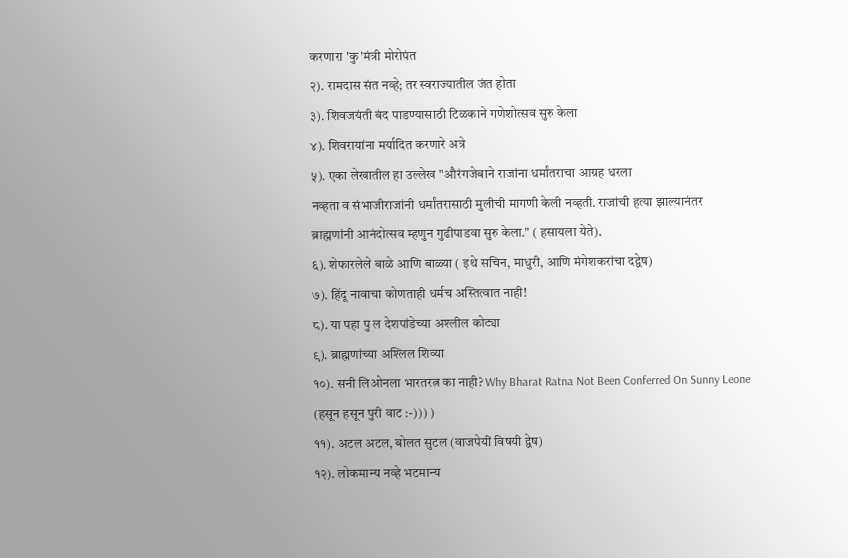करणारा 'कु'मंत्री मोरोपंत
२). रामदास संत नव्हे; तर स्वराज्यातील जंत होता
३). शिवजयंती बंद पाडण्यासाठी टिळकाने गणेशोत्सव सुरु केला
४). शिवरायांना मर्यादित करणारे अत्रे
५). एका लेखातील हा उल्लेख "औरंगजेबाने राजांना धर्मांतराचा आग्रह धरला
नव्हता व संभाजीराजांनी धर्मांतरासाठी मुलीची मागणी केली नव्हती. राजांची हत्या झाल्यानंतर
ब्राह्मणांनी आनंदोत्सव म्हणुन गुढीपाडवा सुरु केला." ( हसायला येते).
६). शेफारलेले बाळे आणि बाळ्या ( इथे सचिन, माधुरी, आणि मंगेशकरांचा दद्वेष)
७). हिंदू नावाचा कोणताही धर्मच अस्तित्वात नाही!
८). या पहा पु ल देशपांडेच्या अश्लील कोट्या
९). ब्राह्मणांच्या अश्लिल शिव्या
१०). सनी लिओनला भारतरत्न का नाही? Why Bharat Ratna Not Been Conferred On Sunny Leone
(हसून हसून पुरी वाट :-))) )
११). अटल अटल, बोलत सुटल (वाजपेयीं विषयी द्वेष)
१२). लोकमान्य नव्हे भटमान्य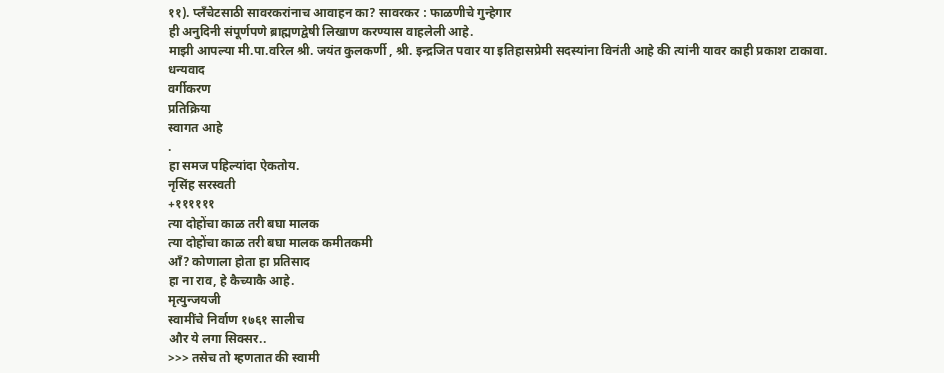११). प्लँचेटसाठी सावरकरांनाच आवाहन का? सावरकर : फाळणीचे गुन्हेगार
ही अनुदिनी संपूर्णपणे ब्राह्मणद्वेषी लिखाण करण्यास वाहलेली आहे.
माझी आपल्या मी.पा.वरिल श्री. जयंत कुलकर्णी , श्री. इन्द्रजित पवार या इतिहासप्रेमी सदस्यांना विनंती आहे की त्यांनी यावर काही प्रकाश टाकावा.
धन्यवाद
वर्गीकरण
प्रतिक्रिया
स्वागत आहे
.
हा समज पहिल्यांदा ऐकतोय.
नृसिंह सरस्वती
+११११११
त्या दोहोंचा काळ तरी बघा मालक
त्या दोहोंचा काळ तरी बघा मालक कमीतकमी
ऑं? कोणाला होता हा प्रतिसाद
हा ना राव, हे कैच्याकै आहे.
मृत्युन्जयजी
स्वामींचे निर्वाण १७६१ सालीच
और ये लगा सिक्सर..
>>> तसेच तो म्हणतात की स्वामी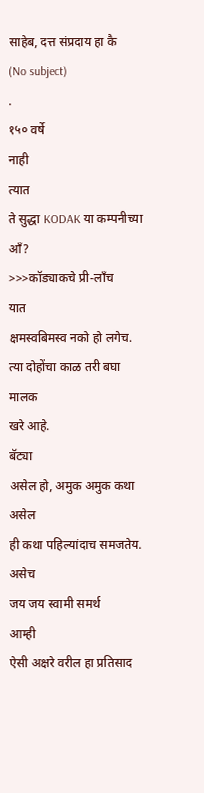साहेब, दत्त संप्रदाय हा कै
(No subject)
.
१५० वर्षे
नाही
त्यात
ते सुद्धा KODAK या कम्पनीच्या
आँ?
>>>कॉड्याकचे प्री-लाँच
यात
क्षमस्वबिमस्व नको हो लगेच.
त्या दोहोंचा काळ तरी बघा मालक
खरे आहे.
बॅट्या
असेल हो, अमुक अमुक कथा असेल
ही कथा पहिल्यांदाच समजतेय.
असेच
जय जय स्वामी समर्थ
आम्ही
ऐसी अक्षरे वरील हा प्रतिसाद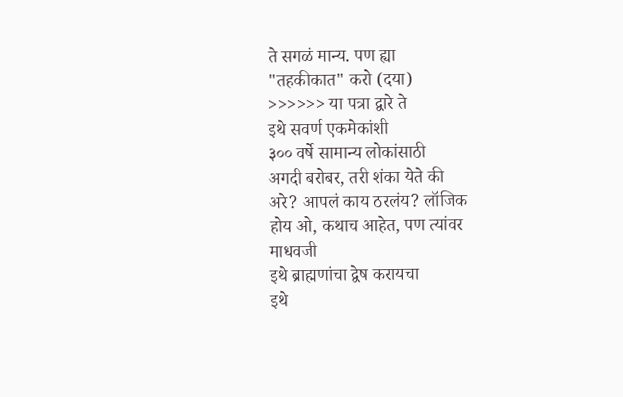ते सगळं मान्य. पण ह्या
"तहकीकात" करो (दया)
>>>>>> या पत्रा द्वारे ते
इथे सवर्ण एकमेकांशी
३०० वर्षे सामान्य लोकांसाठी
अगदी बरोबर, तरी शंका येते की
अरे? आपलं काय ठरलंय? लॉजिक
होय ओ, कथाच आहेत, पण त्यांवर
माधवजी
इथे ब्राह्मणांचा द्वेष करायचा
इथे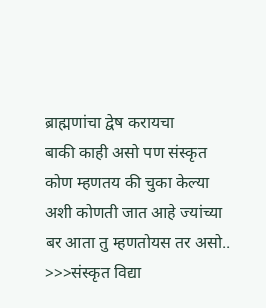ब्राह्मणांचा द्वेष करायचा
बाकी काही असो पण संस्कृत
कोण म्हणतय की चुका केल्या
अशी कोणती जात आहे ज्यांच्या
बर आता तु म्हणतोयस तर असो..
>>>संस्कृत विद्या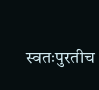स्वतःपुरतीच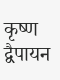कृष्ण द्वैपायन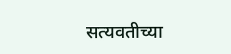सत्यवतीच्या